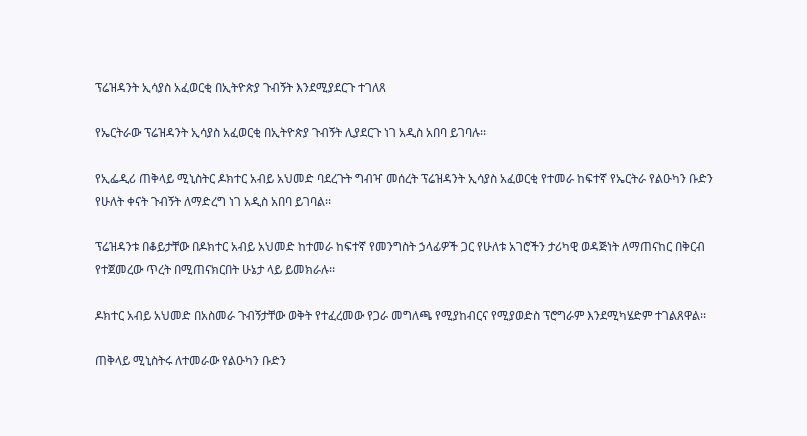ፕሬዝዳንት ኢሳያስ አፈወርቂ በኢትዮጵያ ጉብኝት እንደሚያደርጉ ተገለጸ

የኤርትራው ፕሬዝዳንት ኢሳያስ አፈወርቂ በኢትዮጵያ ጉብኝት ሊያደርጉ ነገ አዲስ አበባ ይገባሉ፡፡

የኢፌዲሪ ጠቅላይ ሚኒስትር ዶክተር አብይ አህመድ ባደረጉት ግብዣ መሰረት ፕሬዝዳንት ኢሳያስ አፈወርቂ የተመራ ከፍተኛ የኤርትራ የልዑካን ቡድን የሁለት ቀናት ጉብኝት ለማድረግ ነገ አዲስ አበባ ይገባል፡፡

ፕሬዝዳንቱ በቆይታቸው በዶክተር አብይ አህመድ ከተመራ ከፍተኛ የመንግስት ኃላፊዎች ጋር የሁለቱ አገሮችን ታሪካዊ ወዳጅነት ለማጠናከር በቅርብ የተጀመረው ጥረት በሚጠናክርበት ሁኔታ ላይ ይመክራሉ፡፡

ዶክተር አብይ አህመድ በአስመራ ጉብኝታቸው ወቅት የተፈረመው የጋራ መግለጫ የሚያከብርና የሚያወድስ ፕሮግራም እንደሚካሄድም ተገልጸዋል፡፡

ጠቅላይ ሚኒስትሩ ለተመራው የልዑካን ቡድን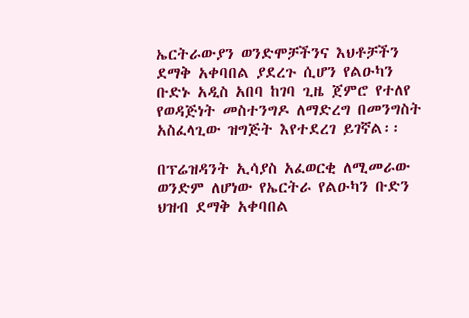ኤርትራውያን ወንድሞቻችንና እህቶቻችን ደማቅ አቀባበል ያደረጉ ሲሆን የልዑካን ቡድኑ አዲስ አበባ ከገባ ጊዜ ጀምሮ የተለየ የወዳጅነት መስተንግዶ ለማድረግ በመንግስት አስፈላጊው ዝግጅት እየተደረገ ይገኛል፡፡

በፕሬዝዳንት ኢሳያስ አፈወርቂ ለሚመራው ወንድም ለሆነው የኤርትራ የልዑካን ቡድን ህዝብ ደማቅ አቀባበል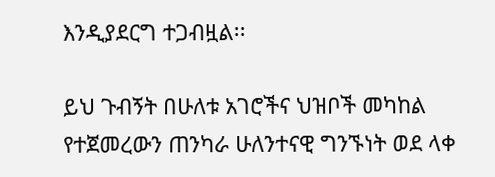እንዲያደርግ ተጋብዟል፡፡

ይህ ጉብኝት በሁለቱ አገሮችና ህዝቦች መካከል የተጀመረውን ጠንካራ ሁለንተናዊ ግንኙነት ወደ ላቀ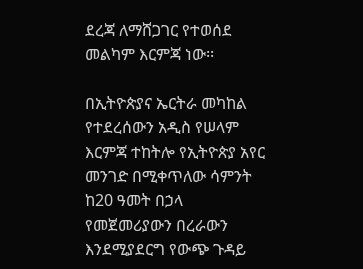ደረጃ ለማሸጋገር የተወሰደ መልካም እርምጃ ነው፡፡

በኢትዮጵያና ኤርትራ መካከል የተደረሰውን አዲስ የሠላም እርምጃ ተከትሎ የኢትዮጵያ አየር መንገድ በሚቀጥለው ሳምንት ከ20 ዓመት በኃላ የመጀመሪያውን በረራውን እንደሚያደርግ የውጭ ጉዳይ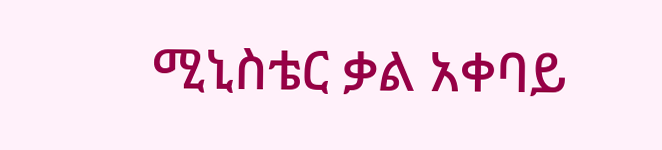ሚኒስቴር ቃል አቀባይ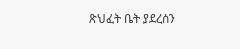ጽህፈት ቤት ያደረሰን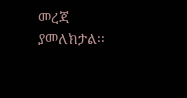መረጃ ያመለክታል፡፡